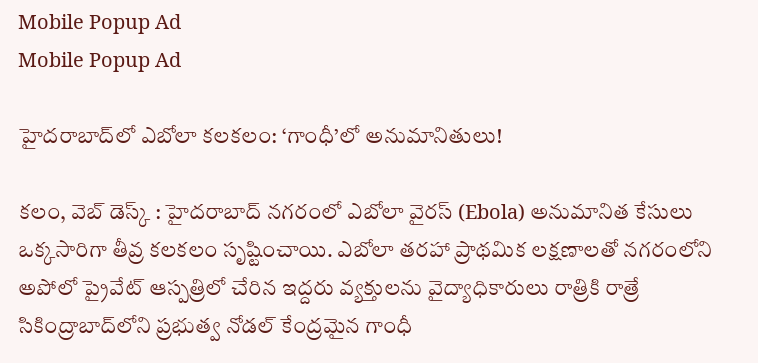Mobile Popup Ad
Mobile Popup Ad

హైదరాబాద్‌లో ఎబోలా కలకలం: ‘గాంధీ’లో అనుమానితులు!

కలం, వెబ్ డెస్క్ : హైదరాబాద్ నగరంలో ఎబోలా వైరస్ (Ebola) అనుమానిత కేసులు ఒక్కసారిగా తీవ్ర కలకలం సృష్టించాయి. ఎబోలా తరహా ప్రాథమిక లక్షణాలతో నగరంలోని అపోలో ప్రైవేట్ ఆస్పత్రిలో చేరిన ఇద్దరు వ్యక్తులను వైద్యాధికారులు రాత్రికి రాత్రే సికింద్రాబాద్‌లోని ప్రభుత్వ నోడల్ కేంద్రమైన గాంధీ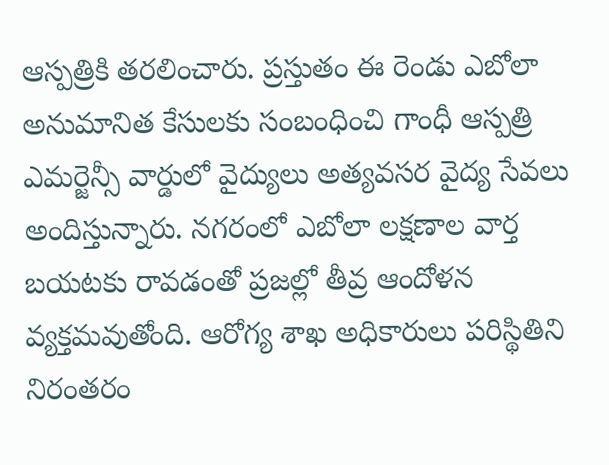ఆస్పత్రికి తరలించారు. ప్రస్తుతం ఈ రెండు ఎబోలా అనుమానిత కేసులకు సంబంధించి గాంధీ ఆస్పత్రి ఎమర్జెన్సీ వార్డులో వైద్యులు అత్యవసర వైద్య సేవలు అందిస్తున్నారు. నగరంలో ఎబోలా లక్షణాల వార్త బయటకు రావడంతో ప్రజల్లో తీవ్ర ఆందోళన వ్యక్తమవుతోంది. ఆరోగ్య శాఖ అధికారులు పరిస్థితిని నిరంతరం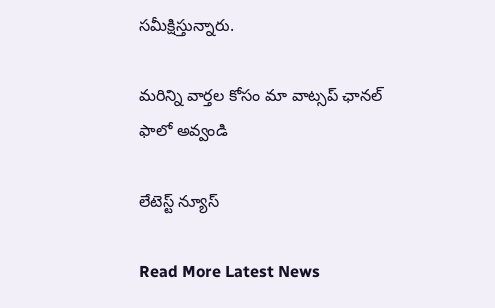సమీక్షిస్తున్నారు.

మ‌రిన్ని వార్త‌ల కోసం మా వాట్స‌ప్ ఛాన‌ల్ ఫాలో అవ్వండి

లేటెస్ట్ న్యూస్‌

Read More Latest News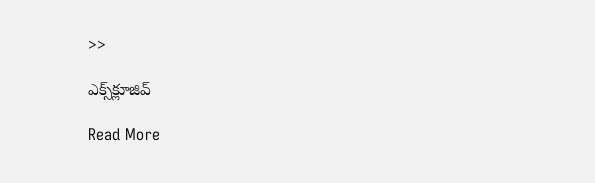>>

ఎక్స్‌క్లూజివ్‌

Read More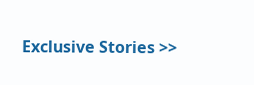Exclusive Stories >>